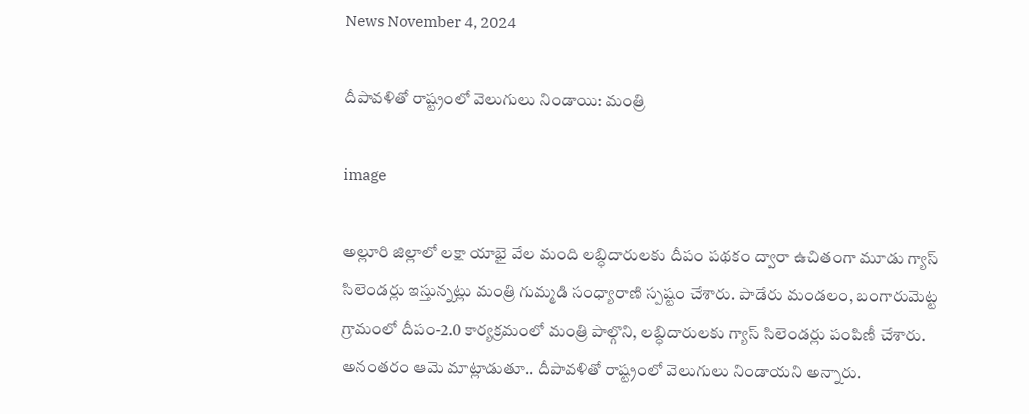News November 4, 2024

దీపావళితో రాష్ట్రంలో వెలుగులు నిండాయి: మంత్రి

image

అల్లూరి జిల్లాలో లక్షా యాభై వేల మంది లబ్ధిదారులకు దీపం పథకం ద్వారా ఉచితంగా మూడు గ్యాస్ సిలెండర్లు ఇస్తున్నట్లు మంత్రి గుమ్మడి సంధ్యారాణి స్పష్టం చేశారు. పాడేరు మండలం, బంగారుమెట్ట గ్రామంలో దీపం-2.0 కార్యక్రమంలో మంత్రి పాల్గొని, లబ్ధిదారులకు గ్యాస్ సిలెండర్లు పంపిణీ చేశారు. అనంతరం ఆమె మాట్లాడుతూ.. దీపావళితో రాష్ట్రంలో వెలుగులు నిండాయని అన్నారు.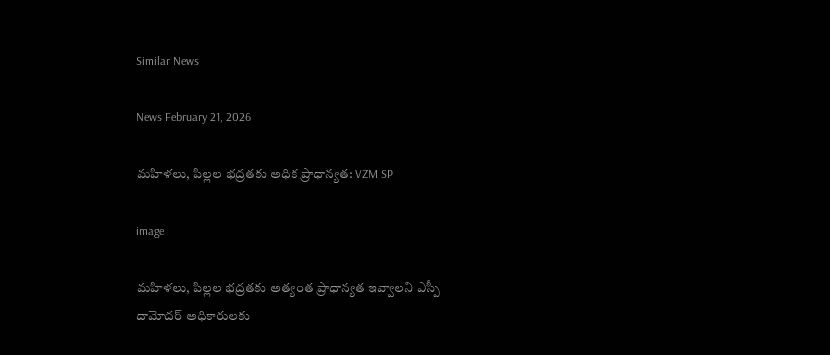Similar News

News February 21, 2026

మహిళలు, పిల్లల భద్రతకు అధిక ప్రాధాన్యత: VZM SP

image

మహిళలు, పిల్లల భద్రతకు అత్యంత ప్రాధాన్యత ఇవ్వాలని ఎస్పీ దామోదర్ అధికారులకు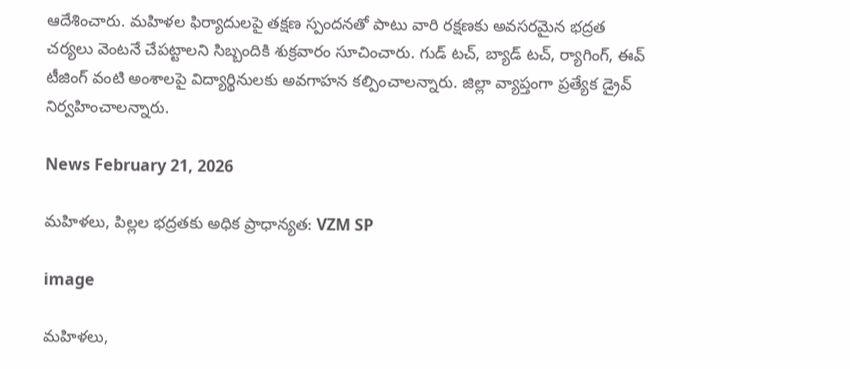ఆదేశించారు. మహిళల ఫిర్యాదులపై తక్షణ స్పందనతో పాటు వారి రక్షణకు అవసరమైన భద్రత చర్యలు వెంటనే చేపట్టాలని సిబ్బందికి శుక్రవారం సూచించారు. గుడ్ టచ్, బ్యాడ్ టచ్, ర్యాగింగ్, ఈవ్ టీజింగ్ వంటి అంశాలపై విద్యార్థినులకు అవగాహన కల్పించాలన్నారు. జిల్లా వ్యాప్తంగా ప్రత్యేక డ్రైవ్ నిర్వహించాలన్నారు.

News February 21, 2026

మహిళలు, పిల్లల భద్రతకు అధిక ప్రాధాన్యత: VZM SP

image

మహిళలు,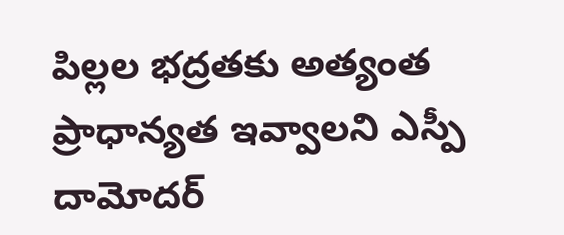పిల్లల భద్రతకు అత్యంత ప్రాధాన్యత ఇవ్వాలని ఎస్పీ దామోదర్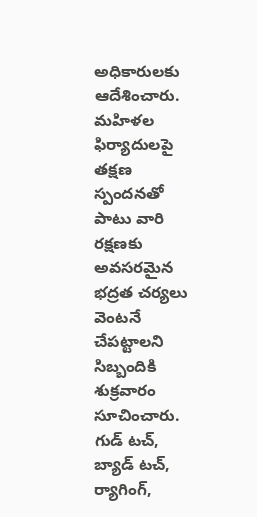అధికారులకు ఆదేశించారు. మహిళల ఫిర్యాదులపై తక్షణ స్పందనతో పాటు వారి రక్షణకు అవసరమైన భద్రత చర్యలు వెంటనే చేపట్టాలని సిబ్బందికి శుక్రవారం సూచించారు. గుడ్ టచ్, బ్యాడ్ టచ్, ర్యాగింగ్,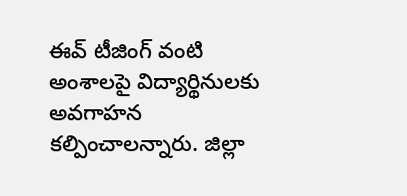ఈవ్ టీజింగ్ వంటి అంశాలపై విద్యార్థినులకు అవగాహన కల్పించాలన్నారు. జిల్లా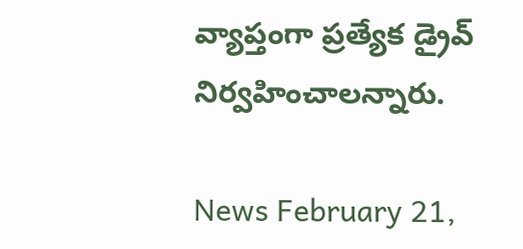వ్యాప్తంగా ప్రత్యేక డ్రైవ్ నిర్వహించాలన్నారు.

News February 21,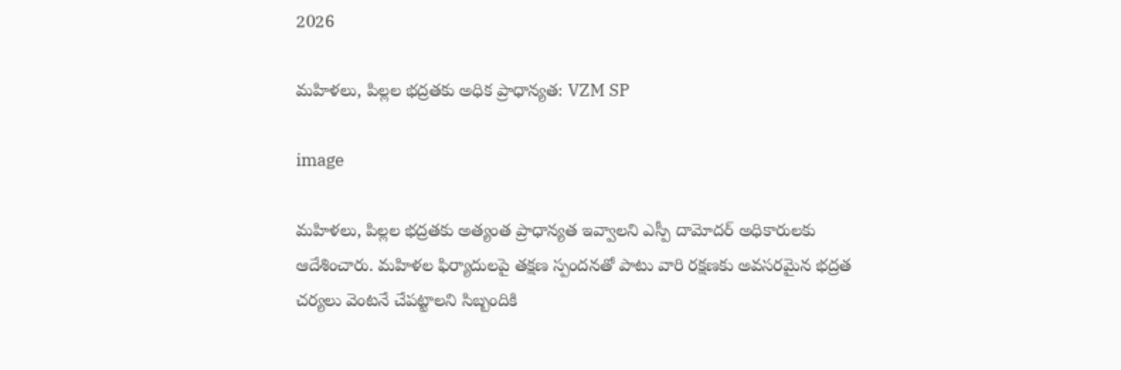2026

మహిళలు, పిల్లల భద్రతకు అధిక ప్రాధాన్యత: VZM SP

image

మహిళలు, పిల్లల భద్రతకు అత్యంత ప్రాధాన్యత ఇవ్వాలని ఎస్పీ దామోదర్ అధికారులకు ఆదేశించారు. మహిళల ఫిర్యాదులపై తక్షణ స్పందనతో పాటు వారి రక్షణకు అవసరమైన భద్రత చర్యలు వెంటనే చేపట్టాలని సిబ్బందికి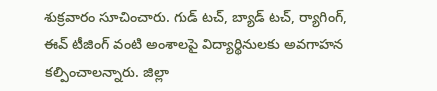శుక్రవారం సూచించారు. గుడ్ టచ్, బ్యాడ్ టచ్, ర్యాగింగ్, ఈవ్ టీజింగ్ వంటి అంశాలపై విద్యార్థినులకు అవగాహన కల్పించాలన్నారు. జిల్లా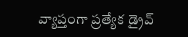వ్యాప్తంగా ప్రత్యేక డ్రైవ్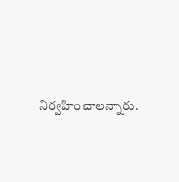నిర్వహించాలన్నారు.